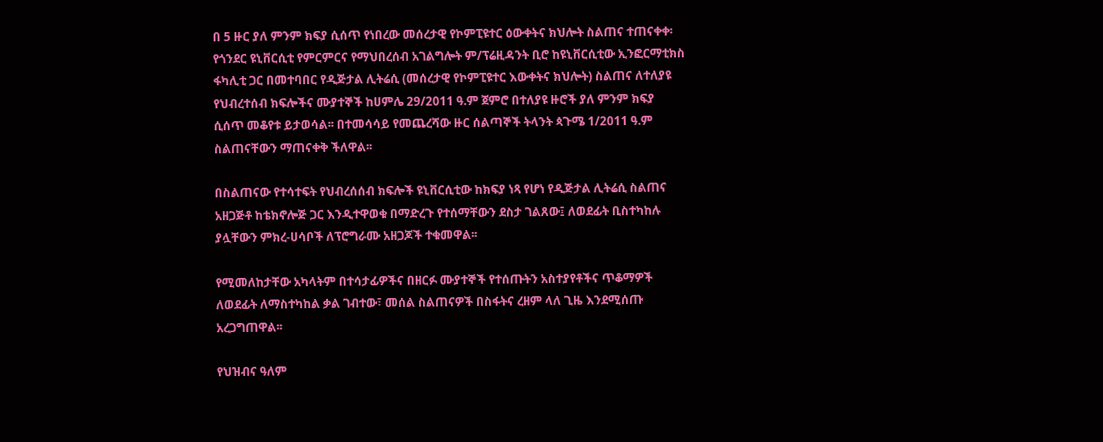በ 5 ዙር ያለ ምንም ክፍያ ሲሰጥ የነበረው መሰረታዊ የኮምፒዩተር ዕውቀትና ክህሎት ስልጠና ተጠናቀቀ፡
የጎንደር ዩኒቨርሲቲ የምርምርና የማህበረሰብ አገልግሎት ም/ፕሬዚዳንት ቢሮ ከዩኒቨርሲቲው ኢንፎርማቲክስ ፋካሊቲ ጋር በመተባበር የዲጅታል ሊትሬሲ (መሰረታዊ የኮምፒዩተር እውቀትና ክህሎት) ስልጠና ለተለያዩ የህብረተሰብ ክፍሎችና ሙያተኞች ከሀምሌ 29/2011 ዓ.ም ጀምሮ በተለያዩ ዙሮች ያለ ምንም ክፍያ ሲሰጥ መቆየቱ ይታወሳል፡፡ በተመሳሳይ የመጨረሻው ዙር ሰልጣኞች ትላንት ጳጉሜ 1/2011 ዓ.ም ስልጠናቸውን ማጠናቀቅ ችለዋል፡፡

በስልጠናው የተሳተፍት የህብረሰሰብ ክፍሎች ዩኒቨርሲቲው ከክፍያ ነጻ የሆነ የዲጅታል ሊትሬሲ ስልጠና አዘጋጅቶ ከቴክኖሎጅ ጋር እንዲተዋወቁ በማድረጉ የተሰማቸውን ደስታ ገልጸው፤ ለወደፊት ቢስተካከሉ ያሏቸውን ምክረ-ሀሳቦች ለፕሮግራሙ አዘጋጆች ተቁመዋል፡፡

የሚመለከታቸው አካላትም በተሳታፊዎችና በዘርፉ ሙያተኞች የተሰጡትን አስተያየቶችና ጥቆማዎች ለወደፊት ለማስተካከል ቃል ገብተው፣ መሰል ስልጠናዎች በስፋትና ረዘም ላለ ጊዜ እንደሚሰጡ አረጋግጠዋል፡፡

የህዝብና ዓለም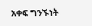አቀፍ ግንኙነት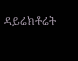ዳይሬክቶሬት